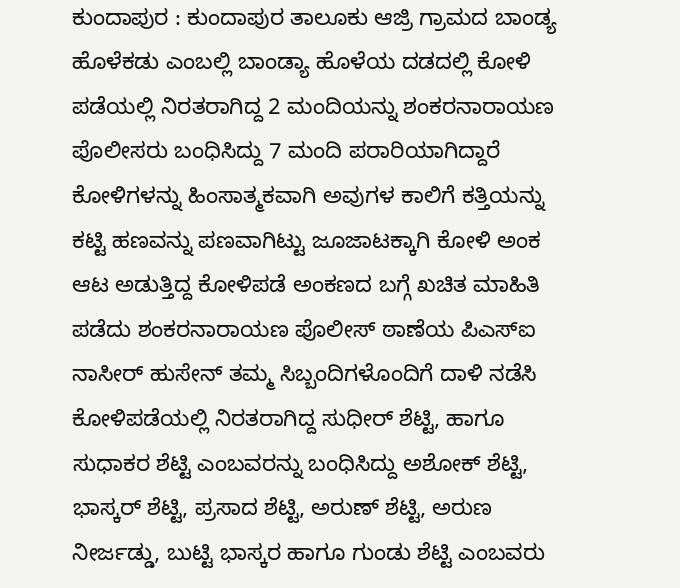ಕುಂದಾಪುರ : ಕುಂದಾಪುರ ತಾಲೂಕು ಆಜ್ರಿ ಗ್ರಾಮದ ಬಾಂಡ್ಯ ಹೊಳೆಕಡು ಎಂಬಲ್ಲಿ ಬಾಂಡ್ಯಾ ಹೊಳೆಯ ದಡದಲ್ಲಿ ಕೋಳಿ ಪಡೆಯಲ್ಲಿ ನಿರತರಾಗಿದ್ದ 2 ಮಂದಿಯನ್ನು ಶಂಕರನಾರಾಯಣ ಪೊಲೀಸರು ಬಂಧಿಸಿದ್ದು 7 ಮಂದಿ ಪರಾರಿಯಾಗಿದ್ದಾರೆ
ಕೋಳಿಗಳನ್ನು ಹಿಂಸಾತ್ಮಕವಾಗಿ ಅವುಗಳ ಕಾಲಿಗೆ ಕತ್ತಿಯನ್ನು ಕಟ್ಟಿ ಹಣವನ್ನು ಪಣವಾಗಿಟ್ಟು ಜೂಜಾಟಕ್ಕಾಗಿ ಕೋಳಿ ಅಂಕ ಆಟ ಅಡುತ್ತಿದ್ದ ಕೋಳಿಪಡೆ ಅಂಕಣದ ಬಗ್ಗೆ ಖಚಿತ ಮಾಹಿತಿ ಪಡೆದು ಶಂಕರನಾರಾಯಣ ಪೊಲೀಸ್ ಠಾಣೆಯ ಪಿಎಸ್ಐ ನಾಸೀರ್ ಹುಸೇನ್ ತಮ್ಮ ಸಿಬ್ಬಂದಿಗಳೊಂದಿಗೆ ದಾಳಿ ನಡೆಸಿ ಕೋಳಿಪಡೆಯಲ್ಲಿ ನಿರತರಾಗಿದ್ದ ಸುಧೀರ್ ಶೆಟ್ಟಿ, ಹಾಗೂ ಸುಧಾಕರ ಶೆಟ್ಟಿ ಎಂಬವರನ್ನು ಬಂಧಿಸಿದ್ದು ಅಶೋಕ್ ಶೆಟ್ಟಿ, ಭಾಸ್ಕರ್ ಶೆಟ್ಟಿ, ಪ್ರಸಾದ ಶೆಟ್ಟಿ, ಅರುಣ್ ಶೆಟ್ಟಿ, ಅರುಣ ನೀರ್ಜಡ್ಡು, ಬುಟ್ಟಿ ಭಾಸ್ಕರ ಹಾಗೂ ಗುಂಡು ಶೆಟ್ಟಿ ಎಂಬವರು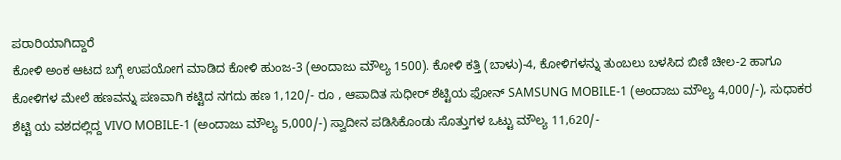ಪರಾರಿಯಾಗಿದ್ದಾರೆ
ಕೋಳಿ ಅಂಕ ಆಟದ ಬಗ್ಗೆ ಉಪಯೋಗ ಮಾಡಿದ ಕೋಳಿ ಹುಂಜ-3 (ಅಂದಾಜು ಮೌಲ್ಯ 1500). ಕೋಳಿ ಕತ್ತಿ (ಬಾಳು)-4, ಕೋಳಿಗಳನ್ನು ತುಂಬಲು ಬಳಸಿದ ಬಿಣಿ ಚೀಲ-2 ಹಾಗೂ ಕೋಳಿಗಳ ಮೇಲೆ ಹಣವನ್ನು ಪಣವಾಗಿ ಕಟ್ಟಿದ ನಗದು ಹಣ 1,120/- ರೂ , ಆಪಾದಿತ ಸುಧೀರ್ ಶೆಟ್ಟಿಯ ಫೋನ್ SAMSUNG MOBILE-1 (ಅಂದಾಜು ಮೌಲ್ಯ 4,000/-), ಸುಧಾಕರ ಶೆಟ್ಟಿ ಯ ವಶದಲ್ಲಿದ್ದ VIVO MOBILE-1 (ಅಂದಾಜು ಮೌಲ್ಯ 5,000/-) ಸ್ವಾದೀನ ಪಡಿಸಿಕೊಂಡು ಸೊತ್ತುಗಳ ಒಟ್ಟು ಮೌಲ್ಯ 11,620/-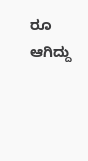ರೂ ಆಗಿದ್ದು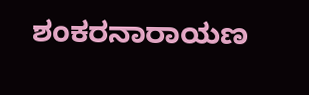ಶಂಕರನಾರಾಯಣ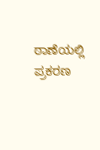ಠಾಣೆಯಲ್ಲಿ ಪ್ರಕರಣ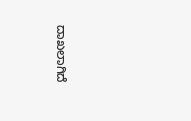ದಾಖಲಾಗಿದೆ